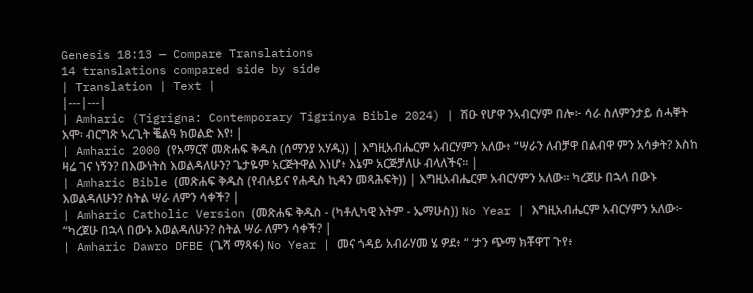Genesis 18:13 — Compare Translations
14 translations compared side by side
| Translation | Text |
|---|---|
| Amharic (Tigrigna: Contemporary Tigrinya Bible 2024) | ሽዑ የሆዋ ንኣብርሃም በሎ፦ ሳራ ስለምንታይ ሰሓቐት እሞ፡ ብርግጽ ኣረጊት ቘልዓ ክወልድ እየ፧ |
| Amharic 2000 (የአማርኛ መጽሐፍ ቅዱስ (ሰማንያ አሃዱ)) | እግዚአብሔርም አብርሃምን አለው፥ “ሣራን ለብቻዋ በልብዋ ምን አሳቃት? እስከ ዛሬ ገና ነኝን? በእውነትስ እወልዳለሁን? ጌታዬም አርጅትዋል እነሆ፥ እኔም አርጅቻለሁ ብላለችና። |
| Amharic Bible (መጽሐፍ ቅዱስ (የብሉይና የሐዲስ ኪዳን መጻሕፍት)) | እግዚአብሔርም አብርሃምን አለው። ካረጀሁ በኋላ በውኑ እወልዳለሁን? ስትል ሣራ ለምን ሳቀች? |
| Amharic Catholic Version (መጽሐፍ ቅዱስ - (ካቶሊካዊ እትም - ኤማሁስ)) No Year | እግዚአብሔርም አብርሃምን አለው፦ “ካረጀሁ በኋላ በውኑ እወልዳለሁን? ስትል ሣራ ለምን ሳቀች? |
| Amharic Dawro DFBE (ጌሻ ማጻፋ) No Year | መና ጎዳይ አብራሃመ ሄ ዎደ፥ “ ‘ታን ጭማ ክቾዋፐ ጉየ፥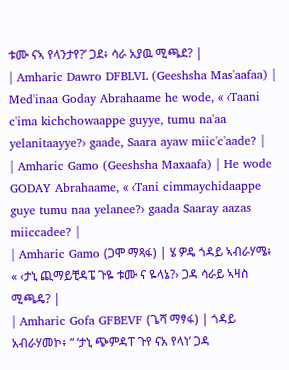ቱሙ ናኣ የላንታየ?’ ጋደ፥ ሳራ አያዉ ሚጫደ? |
| Amharic Dawro DFBLVL (Geeshsha Mas'aafaa) | Med'inaa Goday Abrahaame he wode, « ‹Taani c'ima kichchowaappe guyye, tumu na'aa yelanitaayye?› gaade, Saara ayaw miic'c'aade? |
| Amharic Gamo (Geeshsha Maxaafa) | He wode GODAY Abrahaame, « ‹Tani cimmaychidaappe guye tumu naa yelanee?› gaada Saaray aazas miiccadee? |
| Amharic Gamo (ጋሞ ማጻፋ) | ሄ ዎዴ ጎዳይ ኣብራሃሜ፥ « ‹ታኒ ጪማይቺዳፔ ጉዬ ቱሙ ና ዬላኔ?› ጋዳ ሳራይ ኣዛስ ሚጫዴ? |
| Amharic Gofa GFBEVF (ጌሻ ማፃፋ) | ጎዳይ አብራሃመኮ፥ “ ‘ታኒ ጭምዳፐ ጉየ ናአ የላነ’ ጋዳ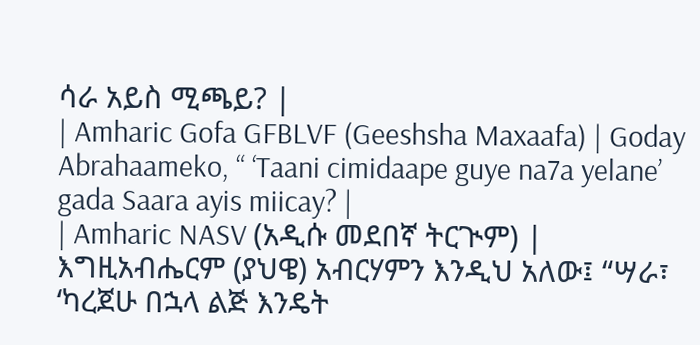ሳራ አይስ ሚጫይ? |
| Amharic Gofa GFBLVF (Geeshsha Maxaafa) | Goday Abrahaameko, “ ‘Taani cimidaape guye na7a yelane’ gada Saara ayis miicay? |
| Amharic NASV (አዲሱ መደበኛ ትርጒም) | እግዚአብሔርም (ያህዌ) አብርሃምን እንዲህ አለው፤ “ሣራ፣ ‘ካረጀሁ በኋላ ልጅ እንዴት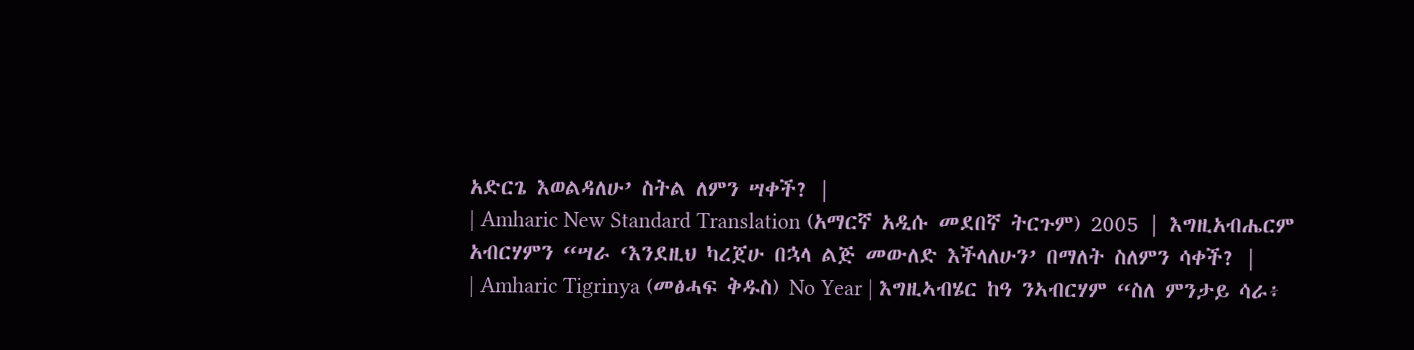አድርጌ እወልዳለሁ’ ስትል ለምን ሣቀች? |
| Amharic New Standard Translation (አማርኛ አዲሱ መደበኛ ትርጉም) 2005 | እግዚአብሔርም አብርሃምን “ሣራ ‘እንደዚህ ካረጀሁ በኋላ ልጅ መውለድ እችላለሁን’ በማለት ስለምን ሳቀች? |
| Amharic Tigrinya (መፅሓፍ ቅዱስ) No Year | እግዚኣብሄር ከዓ ንኣብርሃም “ስለ ምንታይ ሳራ፥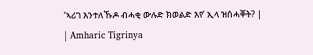‘ኣሪገ እንተለኹዶ ብሓቂ ውሉድ ክወልድ እየ’ ኢላ ዝሰሓቐት? |
| Amharic Tigrinya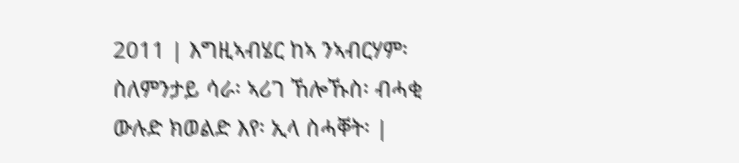2011 | እግዚኣብሄር ከኣ ንኣብርሃም፡ ስለምንታይ ሳራ፡ ኣሪገ ኸሎኹስ፡ ብሓቂ ውሉድ ክወልድ እየ፡ ኢላ ስሓቐት፡ |